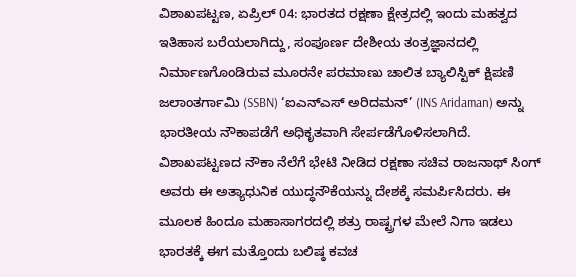ವಿಶಾಖಪಟ್ಟಣ, ಏಪ್ರಿಲ್ 04: ಭಾರತದ ರಕ್ಷಣಾ ಕ್ಷೇತ್ರದಲ್ಲಿ ಇಂದು ಮಹತ್ವದ ಇತಿಹಾಸ ಬರೆಯಲಾಗಿದ್ದು, ಸಂಪೂರ್ಣ ದೇಶೀಯ ತಂತ್ರಜ್ಞಾನದಲ್ಲಿ ನಿರ್ಮಾಣಗೊಂಡಿರುವ ಮೂರನೇ ಪರಮಾಣು ಚಾಲಿತ ಬ್ಯಾಲಿಸ್ಟಿಕ್ ಕ್ಷಿಪಣಿ ಜಲಾಂತರ್ಗಾಮಿ (SSBN) ‘ಐಎನ್ಎಸ್ ಅರಿದಮನ್’ (INS Aridaman) ಅನ್ನು ಭಾರತೀಯ ನೌಕಾಪಡೆಗೆ ಅಧಿಕೃತವಾಗಿ ಸೇರ್ಪಡೆಗೊಳಿಸಲಾಗಿದೆ. ವಿಶಾಖಪಟ್ಟಣದ ನೌಕಾ ನೆಲೆಗೆ ಭೇಟಿ ನೀಡಿದ ರಕ್ಷಣಾ ಸಚಿವ ರಾಜನಾಥ್ ಸಿಂಗ್ ಅವರು ಈ ಅತ್ಯಾಧುನಿಕ ಯುದ್ಧನೌಕೆಯನ್ನು ದೇಶಕ್ಕೆ ಸಮರ್ಪಿಸಿದರು. ಈ ಮೂಲಕ ಹಿಂದೂ ಮಹಾಸಾಗರದಲ್ಲಿ ಶತ್ರು ರಾಷ್ಟ್ರಗಳ ಮೇಲೆ ನಿಗಾ ಇಡಲು ಭಾರತಕ್ಕೆ ಈಗ ಮತ್ತೊಂದು ಬಲಿಷ್ಠ ಕವಚ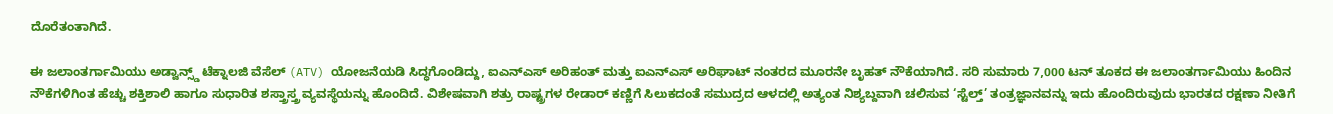ದೊರೆತಂತಾಗಿದೆ.

ಈ ಜಲಾಂತರ್ಗಾಮಿಯು ಅಡ್ವಾನ್ಸ್ಡ್ ಟೆಕ್ನಾಲಜಿ ವೆಸೆಲ್ (ATV) ಯೋಜನೆಯಡಿ ಸಿದ್ಧಗೊಂಡಿದ್ದು, ಐಎನ್ಎಸ್ ಅರಿಹಂತ್ ಮತ್ತು ಐಎನ್ಎಸ್ ಅರಿಘಾಟ್ ನಂತರದ ಮೂರನೇ ಬೃಹತ್ ನೌಕೆಯಾಗಿದೆ. ಸರಿ ಸುಮಾರು 7,000 ಟನ್ ತೂಕದ ಈ ಜಲಾಂತರ್ಗಾಮಿಯು ಹಿಂದಿನ ನೌಕೆಗಳಿಗಿಂತ ಹೆಚ್ಚು ಶಕ್ತಿಶಾಲಿ ಹಾಗೂ ಸುಧಾರಿತ ಶಸ್ತ್ರಾಸ್ತ್ರ ವ್ಯವಸ್ಥೆಯನ್ನು ಹೊಂದಿದೆ. ವಿಶೇಷವಾಗಿ ಶತ್ರು ರಾಷ್ಟ್ರಗಳ ರೇಡಾರ್ ಕಣ್ಣಿಗೆ ಸಿಲುಕದಂತೆ ಸಮುದ್ರದ ಆಳದಲ್ಲಿ ಅತ್ಯಂತ ನಿಶ್ಯಬ್ದವಾಗಿ ಚಲಿಸುವ ‘ಸ್ಟೆಲ್ತ್’ ತಂತ್ರಜ್ಞಾನವನ್ನು ಇದು ಹೊಂದಿರುವುದು ಭಾರತದ ರಕ್ಷಣಾ ನೀತಿಗೆ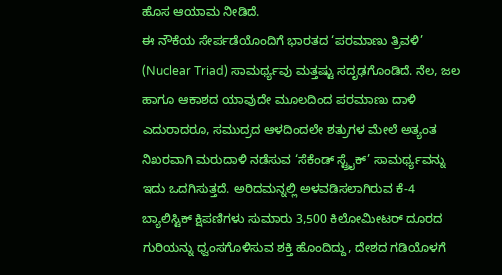ಹೊಸ ಆಯಾಮ ನೀಡಿದೆ.
ಈ ನೌಕೆಯ ಸೇರ್ಪಡೆಯೊಂದಿಗೆ ಭಾರತದ ‘ಪರಮಾಣು ತ್ರಿವಳಿ’ (Nuclear Triad) ಸಾಮರ್ಥ್ಯವು ಮತ್ತಷ್ಟು ಸದೃಢಗೊಂಡಿದೆ. ನೆಲ, ಜಲ ಹಾಗೂ ಆಕಾಶದ ಯಾವುದೇ ಮೂಲದಿಂದ ಪರಮಾಣು ದಾಳಿ ಎದುರಾದರೂ, ಸಮುದ್ರದ ಆಳದಿಂದಲೇ ಶತ್ರುಗಳ ಮೇಲೆ ಅತ್ಯಂತ ನಿಖರವಾಗಿ ಮರುದಾಳಿ ನಡೆಸುವ ‘ಸೆಕೆಂಡ್ ಸ್ಟ್ರೈಕ್’ ಸಾಮರ್ಥ್ಯವನ್ನು ಇದು ಒದಗಿಸುತ್ತದೆ. ಅರಿದಮನ್ನಲ್ಲಿ ಅಳವಡಿಸಲಾಗಿರುವ ಕೆ-4 ಬ್ಯಾಲಿಸ್ಟಿಕ್ ಕ್ಷಿಪಣಿಗಳು ಸುಮಾರು 3,500 ಕಿಲೋಮೀಟರ್ ದೂರದ ಗುರಿಯನ್ನು ಧ್ವಂಸಗೊಳಿಸುವ ಶಕ್ತಿ ಹೊಂದಿದ್ದು, ದೇಶದ ಗಡಿಯೊಳಗೆ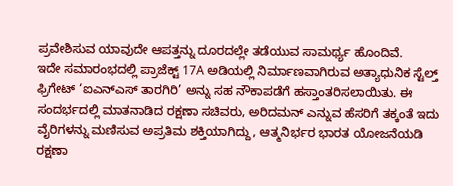ಪ್ರವೇಶಿಸುವ ಯಾವುದೇ ಆಪತ್ತನ್ನು ದೂರದಲ್ಲೇ ತಡೆಯುವ ಸಾಮರ್ಥ್ಯ ಹೊಂದಿವೆ.
ಇದೇ ಸಮಾರಂಭದಲ್ಲಿ ಪ್ರಾಜೆಕ್ಟ್ 17A ಅಡಿಯಲ್ಲಿ ನಿರ್ಮಾಣವಾಗಿರುವ ಅತ್ಯಾಧುನಿಕ ಸ್ಟೆಲ್ತ್ ಫ್ರಿಗೇಟ್ ‘ಐಎನ್ಎಸ್ ತಾರಗಿರಿ’ ಅನ್ನು ಸಹ ನೌಕಾಪಡೆಗೆ ಹಸ್ತಾಂತರಿಸಲಾಯಿತು. ಈ ಸಂದರ್ಭದಲ್ಲಿ ಮಾತನಾಡಿದ ರಕ್ಷಣಾ ಸಚಿವರು, ಅರಿದಮನ್ ಎನ್ನುವ ಹೆಸರಿಗೆ ತಕ್ಕಂತೆ ಇದು ವೈರಿಗಳನ್ನು ಮಣಿಸುವ ಅಪ್ರತಿಮ ಶಕ್ತಿಯಾಗಿದ್ದು, ಆತ್ಮನಿರ್ಭರ ಭಾರತ ಯೋಜನೆಯಡಿ ರಕ್ಷಣಾ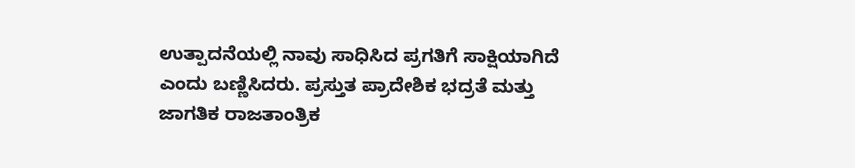ಉತ್ಪಾದನೆಯಲ್ಲಿ ನಾವು ಸಾಧಿಸಿದ ಪ್ರಗತಿಗೆ ಸಾಕ್ಷಿಯಾಗಿದೆ ಎಂದು ಬಣ್ಣಿಸಿದರು. ಪ್ರಸ್ತುತ ಪ್ರಾದೇಶಿಕ ಭದ್ರತೆ ಮತ್ತು ಜಾಗತಿಕ ರಾಜತಾಂತ್ರಿಕ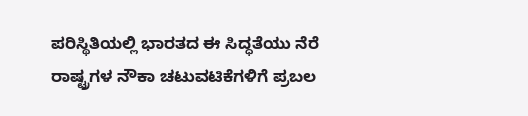ಪರಿಸ್ಥಿತಿಯಲ್ಲಿ ಭಾರತದ ಈ ಸಿದ್ಧತೆಯು ನೆರೆ ರಾಷ್ಟ್ರಗಳ ನೌಕಾ ಚಟುವಟಿಕೆಗಳಿಗೆ ಪ್ರಬಲ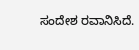ಸಂದೇಶ ರವಾನಿಸಿದೆ.